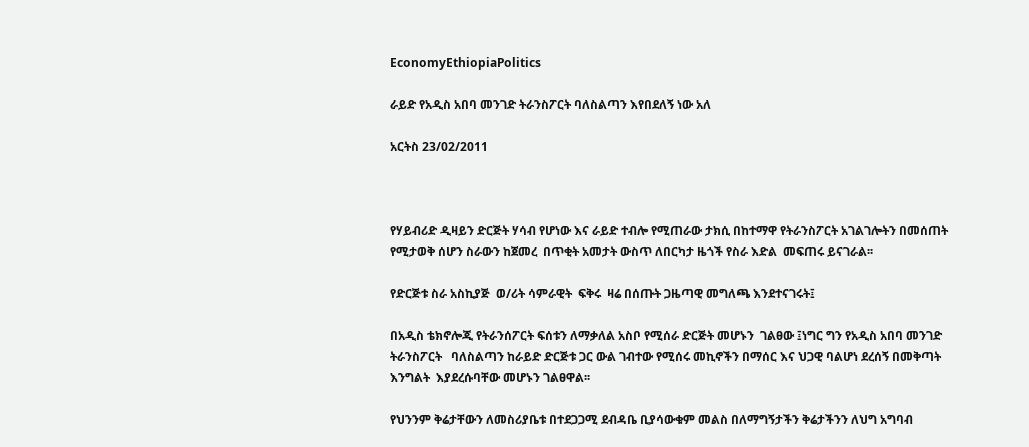EconomyEthiopiaPolitics

ራይድ የአዲስ አበባ መንገድ ትራንስፖርት ባለስልጣን እየበደለኝ ነው አለ

አርትስ 23/02/2011



የሃይብሪድ ዲዛይን ድርጅት ሃሳብ የሆነው እና ራይድ ተብሎ የሚጠራው ታክሲ በከተማዋ የትራንስፖርት አገልገሎትን በመሰጠት የሚታወቅ ሰሆን ስራውን ከጀመረ  በጥቂት አመታት ውስጥ ለበርካታ ዜጎች የስራ እድል  መፍጠሩ ይናገራል፡፡

የድርጅቱ ስራ አስኪያጅ  ወ/ሪት ሳምራዊት  ፍቅሩ  ዛሬ በሰጡት ጋዜጣዊ መግለጫ እንደተናገሩት፤

በአዲስ ቴክኖሎጂ የትራንሰፖርት ፍሰቱን ለማቃለል አስቦ የሚሰራ ድርጅት መሆኑን  ገልፀው ፤ነግር ግን የአዲስ አበባ መንገድ ትራንስፖርት   ባለስልጣን ከራይድ ድርጅቱ ጋር ውል ገብተው የሚሰሩ መኪኖችን በማሰር እና ህጋዊ ባልሆነ ደረሰኝ በመቅጣት እንግልት  እያደረሱባቸው መሆኑን ገልፀዋል፡፡

የህንንም ቅሬታቸውን ለመስሪያቤቱ በተደጋጋሚ ደብዳቤ ቢያሳውቁም መልስ በለማግኝታችን ቅሬታችንን ለህግ አግባብ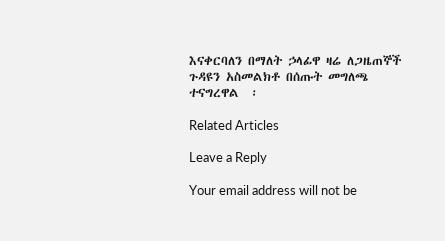እናቀርባለን በማለት ኃላፊዋ ዛሬ ለጋዜጠኞች ጉዳዩን አስመልክቶ በሰጡት መግለጫ  ተናግረዋል  ፡

Related Articles

Leave a Reply

Your email address will not be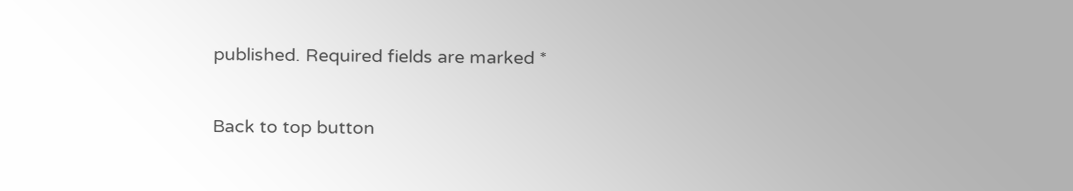published. Required fields are marked *

Back to top button